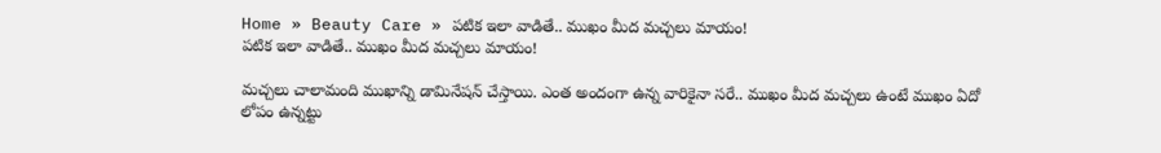Home » Beauty Care » పటిక ఇలా వాడితే.. ముఖం మీద మచ్చలు మాయం!
పటిక ఇలా వాడితే.. ముఖం మీద మచ్చలు మాయం!

మచ్చలు చాలామంది ముఖాన్ని డామినేషన్ చేస్తాయి. ఎంత అందంగా ఉన్న వారికైనా సరే.. ముఖం మీద మచ్చలు ఉంటే ముఖం ఏదో లోపం ఉన్నట్టు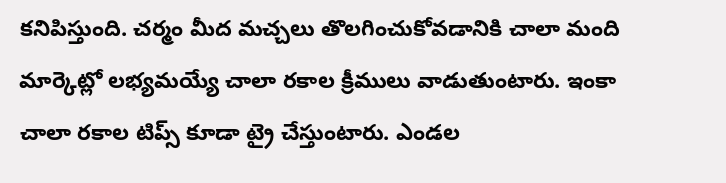కనిపిస్తుంది. చర్మం మీద మచ్చలు తొలగించుకోవడానికి చాలా మంది మార్కెట్లో లభ్యమయ్యే చాలా రకాల క్రీములు వాడుతుంటారు. ఇంకా చాలా రకాల టిప్స్ కూడా ట్రై చేస్తుంటారు. ఎండల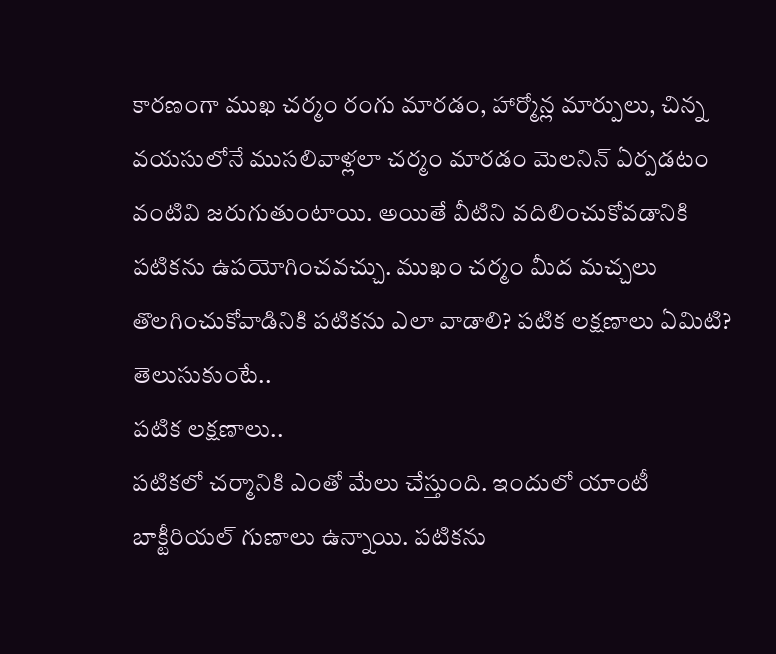కారణంగా ముఖ చర్మం రంగు మారడం, హార్మోన్ల మార్పులు, చిన్న వయసులోనే ముసలివాళ్లలా చర్మం మారడం మెలనిన్ ఏర్పడటం వంటివి జరుగుతుంటాయి. అయితే వీటిని వదిలించుకోవడానికి పటికను ఉపయోగించవచ్చు. ముఖం చర్మం మీద మచ్చలు తొలగించుకోవాడినికి పటికను ఎలా వాడాలి? పటిక లక్షణాలు ఏమిటి? తెలుసుకుంటే..
పటిక లక్షణాలు..
పటికలో చర్మానికి ఎంతో మేలు చేస్తుంది. ఇందులో యాంటీ బాక్టీరియల్ గుణాలు ఉన్నాయి. పటికను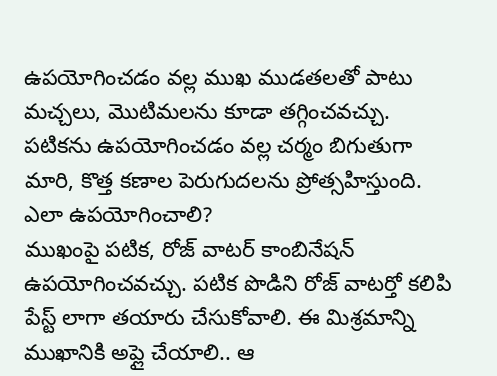ఉపయోగించడం వల్ల ముఖ ముడతలతో పాటు మచ్చలు, మొటిమలను కూడా తగ్గించవచ్చు. పటికను ఉపయోగించడం వల్ల చర్మం బిగుతుగా మారి, కొత్త కణాల పెరుగుదలను ప్రోత్సహిస్తుంది.
ఎలా ఉపయోగించాలి?
ముఖంపై పటిక, రోజ్ వాటర్ కాంబినేషన్ ఉపయోగించవచ్చు. పటిక పొడిని రోజ్ వాటర్తో కలిపి పేస్ట్ లాగా తయారు చేసుకోవాలి. ఈ మిశ్రమాన్ని ముఖానికి అప్లై చేయాలి.. ఆ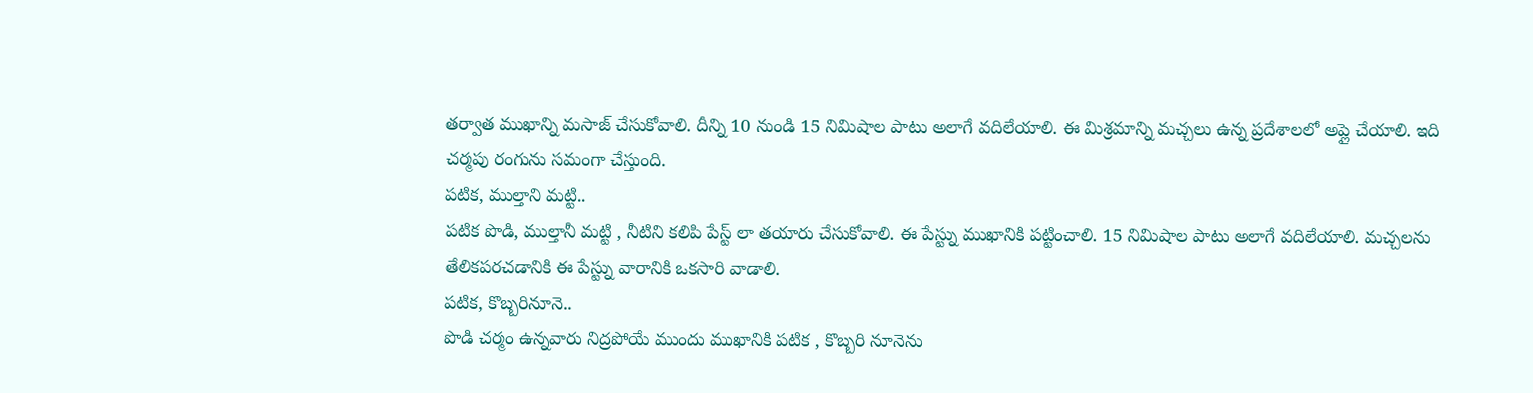తర్వాత ముఖాన్ని మసాజ్ చేసుకోవాలి. దీన్ని 10 నుండి 15 నిమిషాల పాటు అలాగే వదిలేయాలి. ఈ మిశ్రమాన్ని మచ్చలు ఉన్న ప్రదేశాలలో అప్లై చేయాలి. ఇది చర్మపు రంగును సమంగా చేస్తుంది.
పటిక, ముల్తాని మట్టి..
పటిక పొడి, ముల్తానీ మట్టి , నీటిని కలిపి పేస్ట్ లా తయారు చేసుకోవాలి. ఈ పేస్ట్ను ముఖానికి పట్టించాలి. 15 నిమిషాల పాటు అలాగే వదిలేయాలి. మచ్చలను తేలికపరచడానికి ఈ పేస్ట్ను వారానికి ఒకసారి వాడాలి.
పటిక, కొబ్బరినూనె..
పొడి చర్మం ఉన్నవారు నిద్రపోయే ముందు ముఖానికి పటిక , కొబ్బరి నూనెను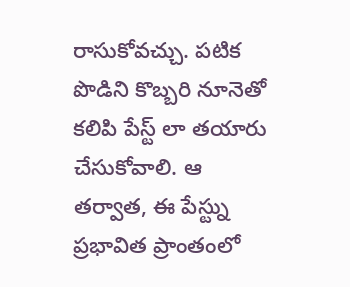రాసుకోవచ్చు. పటిక పొడిని కొబ్బరి నూనెతో కలిపి పేస్ట్ లా తయారు చేసుకోవాలి. ఆ తర్వాత, ఈ పేస్ట్ను ప్రభావిత ప్రాంతంలో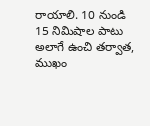రాయాలి. 10 నుండి 15 నిమిషాల పాటు అలాగే ఉంచి తర్వాత, ముఖం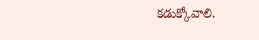కడుక్కోవాలి.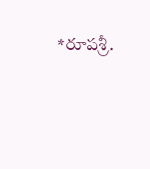*రూపశ్రీ.